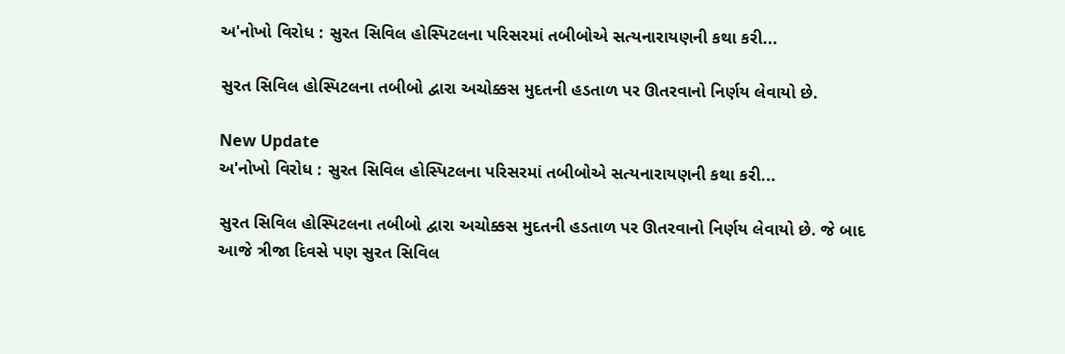અ'નોખો વિરોધ : સુરત સિવિલ હોસ્પિટલના પરિસરમાં તબીબોએ સત્યનારાયણની કથા કરી...

સુરત સિવિલ હોસ્પિટલના તબીબો દ્વારા અચોક્કસ મુદતની હડતાળ પર ઊતરવાનો નિર્ણય લેવાયો છે.

New Update
અ'નોખો વિરોધ : સુરત સિવિલ હોસ્પિટલના પરિસરમાં તબીબોએ સત્યનારાયણની કથા કરી...

સુરત સિવિલ હોસ્પિટલના તબીબો દ્વારા અચોક્કસ મુદતની હડતાળ પર ઊતરવાનો નિર્ણય લેવાયો છે. જે બાદ આજે ત્રીજા દિવસે પણ સુરત સિવિલ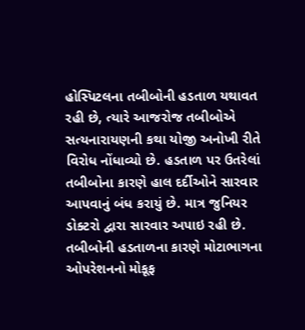હોસ્પિટલના તબીબોની હડતાળ યથાવત રહી છે, ત્યારે આજરોજ તબીબોએ સત્યનારાયણની કથા યોજી અનોખી રીતે વિરોધ નોંધાવ્યો છે. હડતાળ પર ઉતરેલાં તબીબોના કારણે હાલ દર્દીઓને સારવાર આપવાનું બંધ કરાયું છે. માત્ર જુનિયર ડોક્ટરો દ્વારા સારવાર અપાઇ રહી છે. તબીબોની હડતાળના કારણે મોટાભાગના ઓપરેશનનો મોકૂફ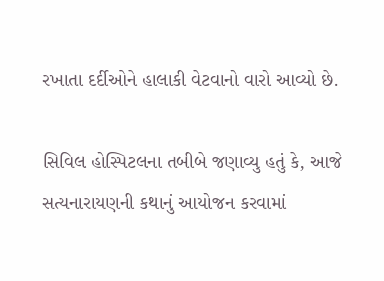રખાતા દર્દીઓને હાલાકી વેટવાનો વારો આવ્યો છે.

સિવિલ હોસ્પિટલના તબીબે જણાવ્યુ હતું કે, આજે સત્યનારાયણની કથાનું આયોજન કરવામાં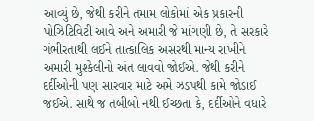આવ્યું છે, જેથી કરીને તમામ લોકોમાં એક પ્રકારની પોઝિટિવિટી આવે અને અમારી જે માંગણી છે, તે સરકારે ગંભીરતાથી લઈને તાત્કાલિક અસરથી માન્ય રાખીને અમારી મુશ્કેલીનો અંત લાવવો જોઈએ. જેથી કરીને દર્દીઓની પણ સારવાર માટે અમે ઝડપથી કામે જોડાઈ જઈએ. સાથે જ તબીબો નથી ઈચ્છતા કે, દર્દીઓને વધારે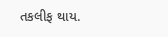તકલીફ થાય.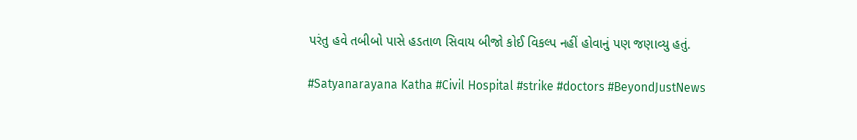પરંતુ હવે તબીબો પાસે હડતાળ સિવાય બીજો કોઈ વિકલ્પ નહીં હોવાનું પણ જણાવ્યુ હતું.

#Satyanarayana Katha #Civil Hospital #strike #doctors #BeyondJustNews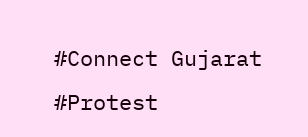#Connect Gujarat #Protest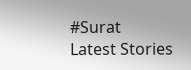#Surat
Latest Stories